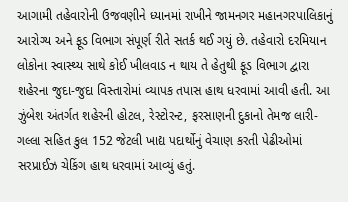આગામી તહેવારોની ઉજવણીને ધ્યાનમાં રાખીને જામનગર મહાનગરપાલિકાનું આરોગ્ય અને ફૂડ વિભાગ સંપૂર્ણ રીતે સતર્ક થઈ ગયું છે. તહેવારો દરમિયાન લોકોના સ્વાસ્થ્ય સાથે કોઈ ખીલવાડ ન થાય તે હેતુથી ફૂડ વિભાગ દ્વારા શહેરના જુદા-જુદા વિસ્તારોમાં વ્યાપક તપાસ હાથ ધરવામાં આવી હતી. આ ઝુંબેશ અંતર્ગત શહેરની હોટલ, રેસ્ટોરન્ટ, ફરસાણની દુકાનો તેમજ લારી-ગલ્લા સહિત કુલ 152 જેટલી ખાદ્ય પદાર્થોનું વેચાણ કરતી પેઢીઓમાં સરપ્રાઈઝ ચેકિંગ હાથ ધરવામાં આવ્યું હતું.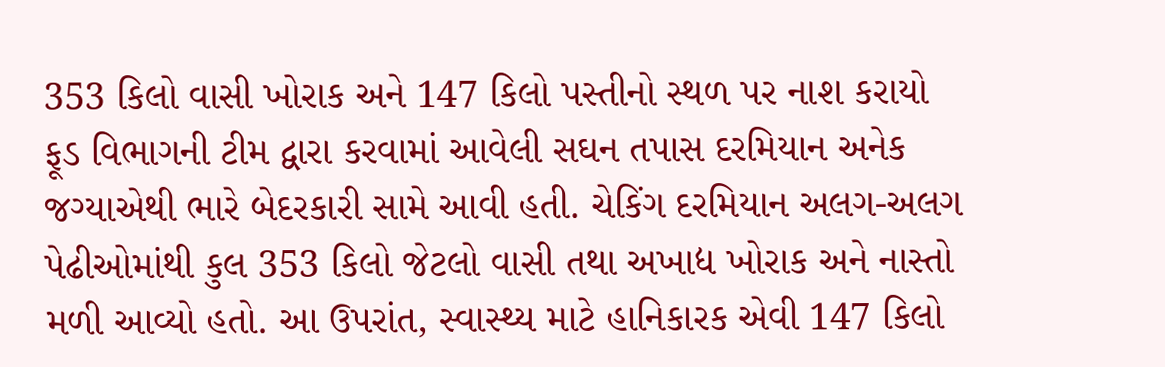353 કિલો વાસી ખોરાક અને 147 કિલો પસ્તીનો સ્થળ પર નાશ કરાયો
ફૂડ વિભાગની ટીમ દ્વારા કરવામાં આવેલી સઘન તપાસ દરમિયાન અનેક જગ્યાએથી ભારે બેદરકારી સામે આવી હતી. ચેકિંગ દરમિયાન અલગ-અલગ પેઢીઓમાંથી કુલ 353 કિલો જેટલો વાસી તથા અખાદ્ય ખોરાક અને નાસ્તો મળી આવ્યો હતો. આ ઉપરાંત, સ્વાસ્થ્ય માટે હાનિકારક એવી 147 કિલો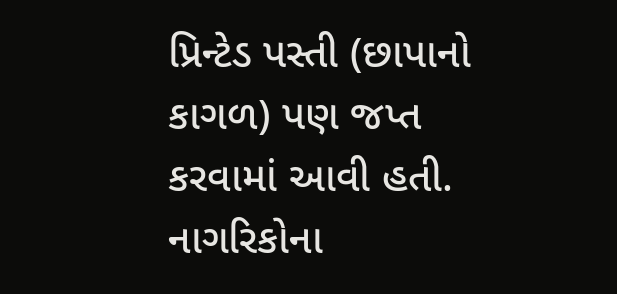પ્રિન્ટેડ પસ્તી (છાપાનો કાગળ) પણ જપ્ત કરવામાં આવી હતી. નાગરિકોના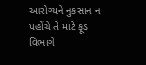આરોગ્યને નુકસાન ન પહોંચે તે માટે ફૂડ વિભાગે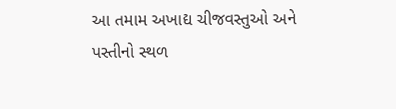આ તમામ અખાદ્ય ચીજવસ્તુઓ અને પસ્તીનો સ્થળ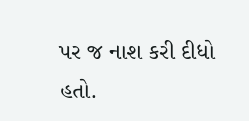પર જ નાશ કરી દીધો હતો.